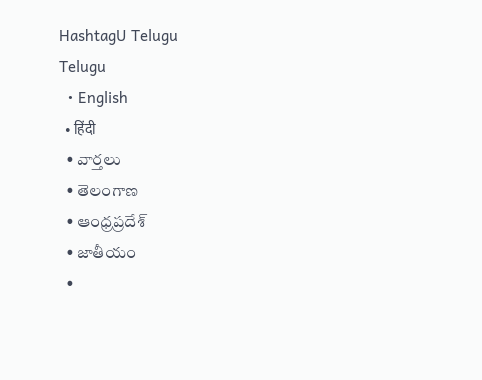HashtagU Telugu
Telugu
  • English
  • हिंदी
  • వార్తలు
  • తెలంగాణ
  • ఆంధ్రప్రదేశ్
  • జాతీయం
  •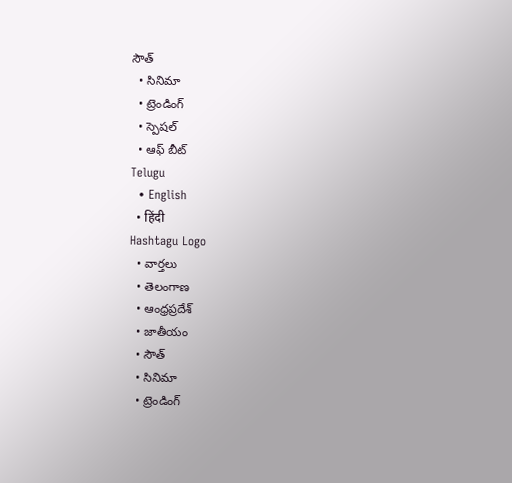సౌత్
  • సినిమా
  • ట్రెండింగ్
  • స్పెషల్
  • ఆఫ్ బీట్
Telugu
  • English
  • हिंदी
Hashtagu Logo
  • వార్తలు
  • తెలంగాణ
  • ఆంధ్రప్రదేశ్
  • జాతీయం
  • సౌత్
  • సినిమా
  • ట్రెండింగ్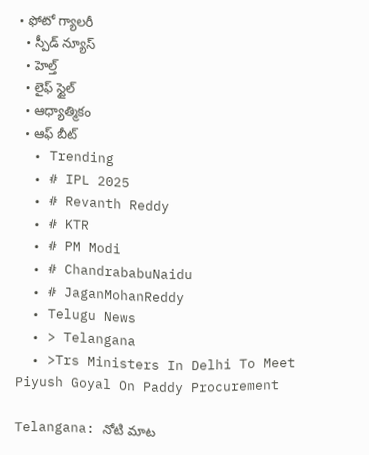• ఫోటో గ్యాలరీ
  • స్పీడ్ న్యూస్
  • హెల్త్
  • లైఫ్ స్టైల్
  • ఆధ్యాత్మికం
  • ఆఫ్ బీట్
  • Trending
  • # IPL 2025
  • # Revanth Reddy
  • # KTR
  • # PM Modi
  • # ChandrababuNaidu
  • # JaganMohanReddy
  • Telugu News
  • > Telangana
  • >Trs Ministers In Delhi To Meet Piyush Goyal On Paddy Procurement

Telangana: నోటి మాట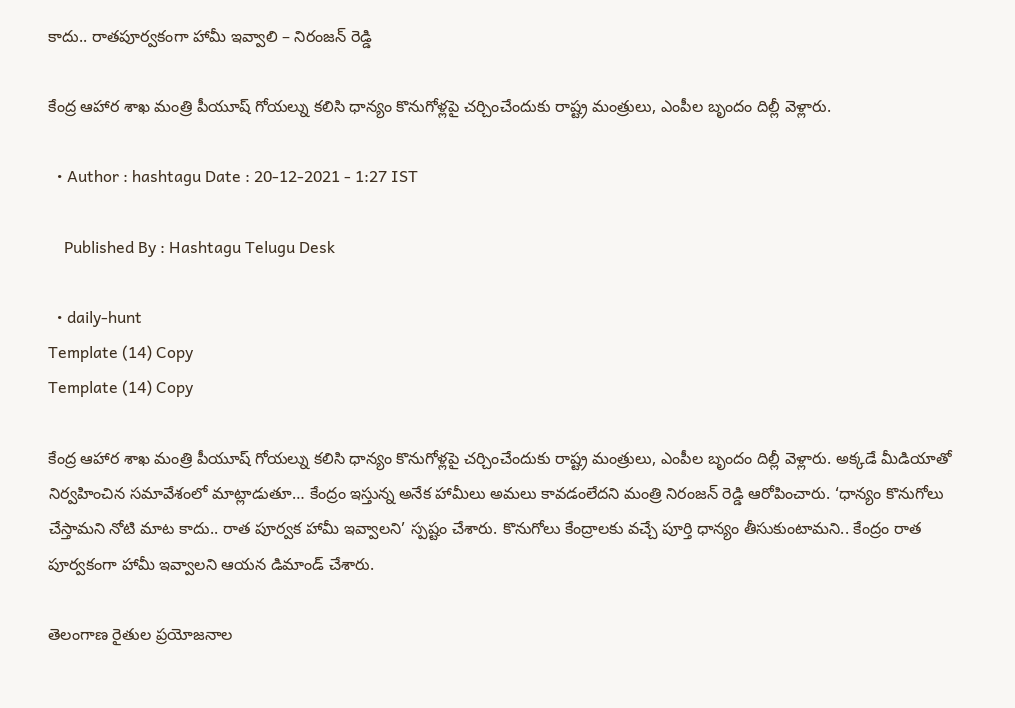కాదు.. రాతపూర్వకంగా హామీ ఇవ్వాలి – నిరంజన్ రెడ్డి

కేంద్ర ఆహార శాఖ మంత్రి పీయూష్ గోయల్ను కలిసి ధాన్యం కొనుగోళ్లపై చర్చించేందుకు రాష్ట్ర మంత్రులు, ఎంపీల బృందం దిల్లీ వెళ్లారు.

  • Author : hashtagu Date : 20-12-2021 - 1:27 IST

    Published By : Hashtagu Telugu Desk

  • daily-hunt
Template (14) Copy
Template (14) Copy

కేంద్ర ఆహార శాఖ మంత్రి పీయూష్ గోయల్ను కలిసి ధాన్యం కొనుగోళ్లపై చర్చించేందుకు రాష్ట్ర మంత్రులు, ఎంపీల బృందం దిల్లీ వెళ్లారు. అక్కడే మీడియాతో నిర్వహించిన సమావేశంలో మాట్లాడుతూ… కేంద్రం ఇస్తున్న అనేక హామీలు అమలు కావడంలేదని మంత్రి నిరంజన్ రెడ్డి ఆరోపించారు. ‘ధాన్యం కొనుగోలు చేస్తామని నోటి మాట కాదు.. రాత పూర్వక హామీ ఇవ్వాలని’ స్పష్టం చేశారు. కొనుగోలు కేంద్రాలకు వచ్చే పూర్తి ధాన్యం తీసుకుంటామని.. కేంద్రం రాత పూర్వకంగా హామీ ఇవ్వాలని ఆయన డిమాండ్‌ చేశారు.

తెలంగాణ రైతుల ప్రయోజనాల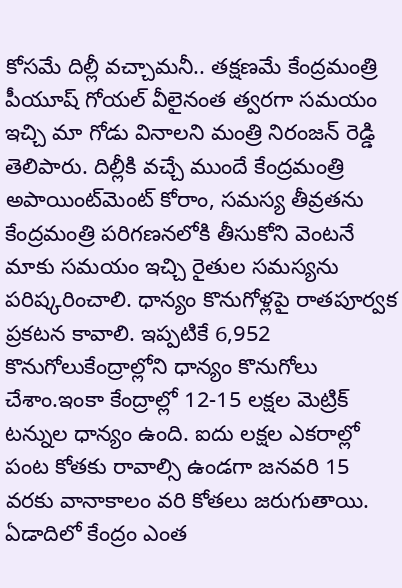కోసమే దిల్లీ వచ్చామనీ.. తక్షణమే కేంద్రమంత్రి పీయూష్ గోయల్ వీలైనంత త్వరగా సమయం ఇచ్చి మా గోడు వినాలని మంత్రి నిరంజన్ రెడ్డి తెలిపారు. దిల్లీకి వచ్చే ముందే కేంద్రమంత్రి అపాయింట్‌మెంట్ కోరాం, సమస్య తీవ్రతను కేంద్రమంత్రి పరిగణనలోకి తీసుకోని వెంటనే మాకు సమయం ఇచ్చి రైతుల సమస్యను పరిష్కరించాలి. ధాన్యం కొనుగోళ్లపై రాతపూర్వక ప్రకటన కావాలి. ఇప్పటికే 6,952 కొనుగోలుకేంద్రాల్లోని ధాన్యం కొనుగోలు చేశాం.ఇంకా కేంద్రాల్లో 12-15 లక్షల మెట్రిక్ టన్నుల ధాన్యం ఉంది. ఐదు లక్షల ఎకరాల్లో పంట కోతకు రావాల్సి ఉండగా జనవరి 15 వరకు వానాకాలం వరి కోతలు జరుగుతాయి. ఏడాదిలో కేంద్రం ఎంత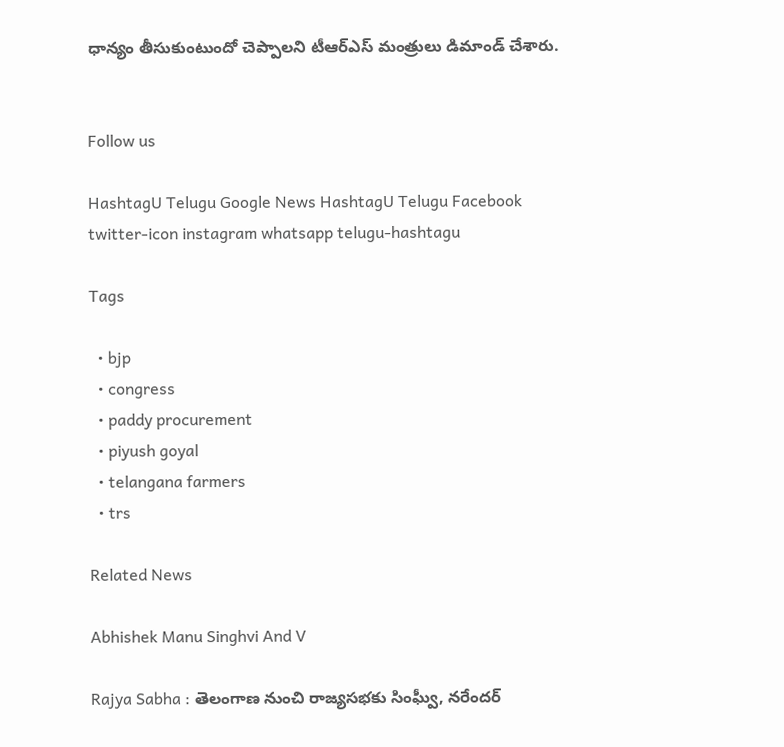ధాన్యం తీసుకుంటుందో చెప్పాలని టీఆర్ఎస్ మంత్రులు డిమాండ్ చేశారు.


Follow us

HashtagU Telugu Google News HashtagU Telugu Facebook twitter-icon instagram whatsapp telugu-hashtagu

Tags

  • bjp
  • congress
  • paddy procurement
  • piyush goyal
  • telangana farmers
  • trs

Related News

Abhishek Manu Singhvi And V

Rajya Sabha : తెలంగాణ నుంచి రాజ్యసభకు సింఘ్వీ, నరేందర్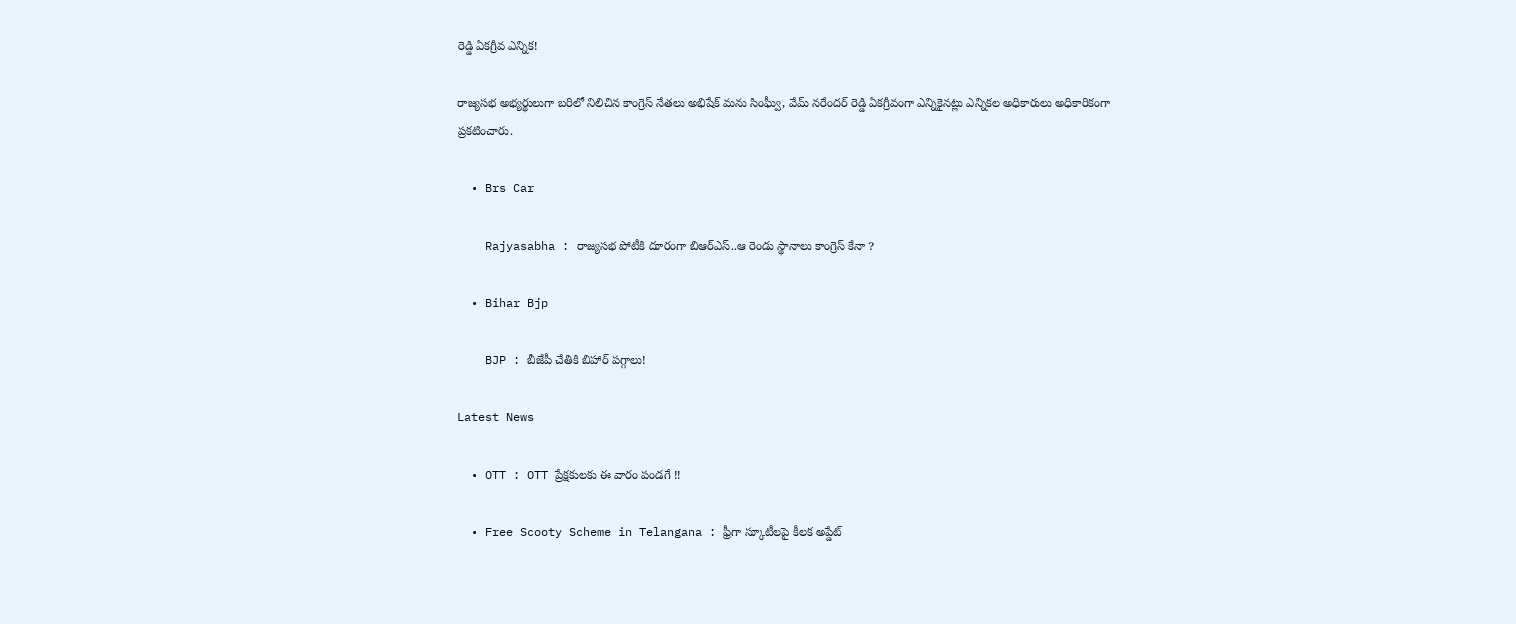రెడ్డి ఏకగ్రీవ ఎన్నిక!

రాజ్యసభ అభ్యర్థులుగా బరిలో నిలిచిన కాంగ్రెస్ నేతలు అభిషేక్ మను సింఘ్వీ, వేమ్ నరేందర్ రెడ్డి ఏకగ్రీవంగా ఎన్నికైనట్లు ఎన్నికల అధికారులు అధికారికంగా ప్రకటించారు.

  • Brs Car

    Rajyasabha : రాజ్యసభ పోటీకి దూరంగా బిఆర్ఎస్..ఆ రెండు స్థానాలు కాంగ్రెస్ కేనా ?

  • Bihar Bjp

    BJP : బీజేపీ చేతికి బిహార్ పగ్గాలు!

Latest News

  • OTT : OTT ప్రేక్షకులకు ఈ వారం పండగే !!

  • Free Scooty Scheme in Telangana : ఫ్రీగా స్కూటీలపై కీలక అప్డేట్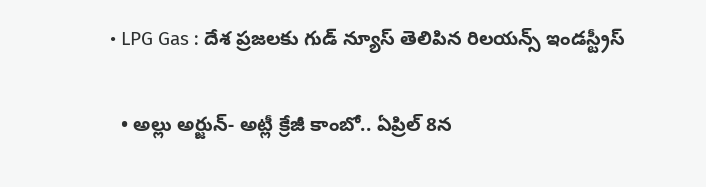• LPG Gas : దేశ ప్రజలకు గుడ్ న్యూస్ తెలిపిన రిలయన్స్ ఇండస్ట్రీస్

  • అల్లు అర్జున్- అట్లీ క్రేజీ కాంబో.. ఏప్రిల్ 8న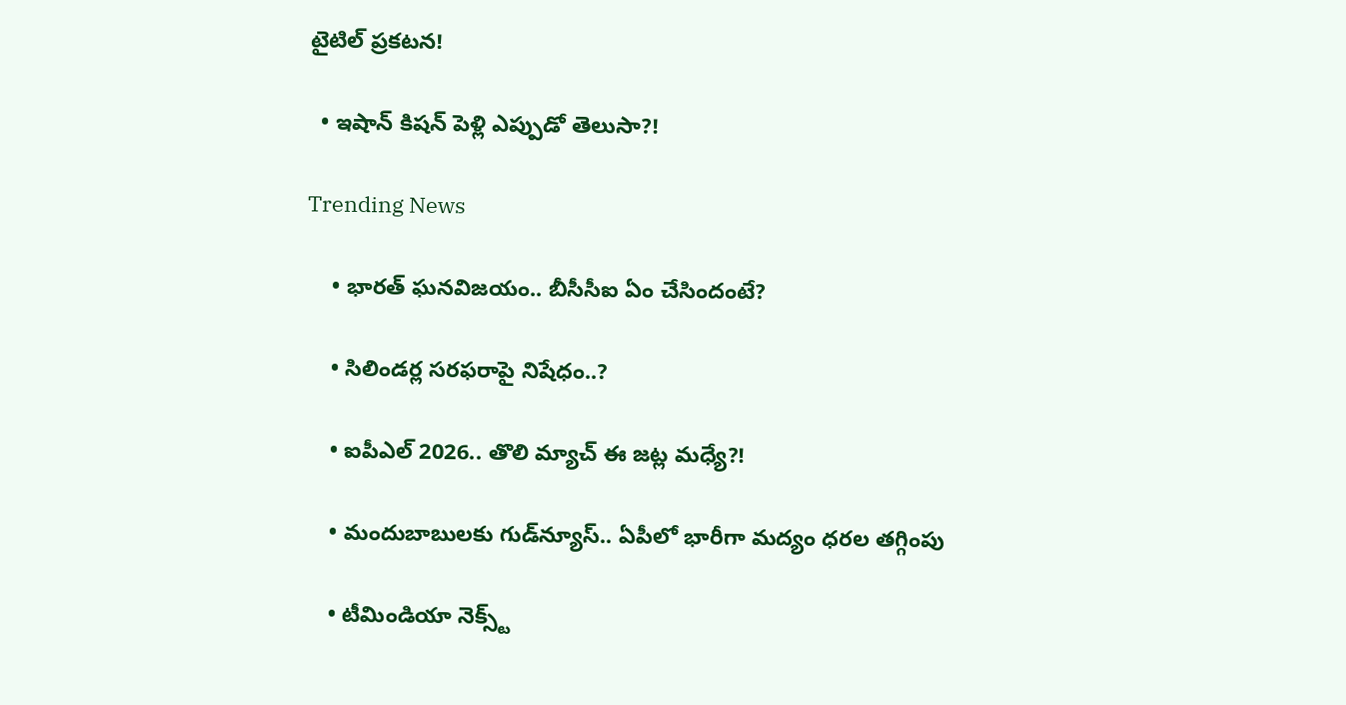టైటిల్ ప్రకటన!

  • ఇషాన్ కిష‌న్ పెళ్లి ఎప్పుడో తెలుసా?!

Trending News

    • భార‌త్ ఘ‌న‌విజ‌యం.. బీసీసీఐ ఏం చేసిందంటే?

    • సిలిండ‌ర్ల స‌ర‌ఫ‌రాపై నిషేధం..?

    • ఐపీఎల్ 2026.. తొలి మ్యాచ్ ఈ జ‌ట్ల మ‌ధ్యే?!

    • మందుబాబులకు గుడ్‌న్యూస్.. ఏపీలో భారీగా మద్యం ధరల తగ్గింపు

    • టీమిండియా నెక్స్ట్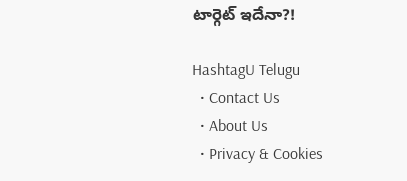టార్గెట్ ఇదేనా?!

HashtagU Telugu
  • Contact Us
  • About Us
  • Privacy & Cookies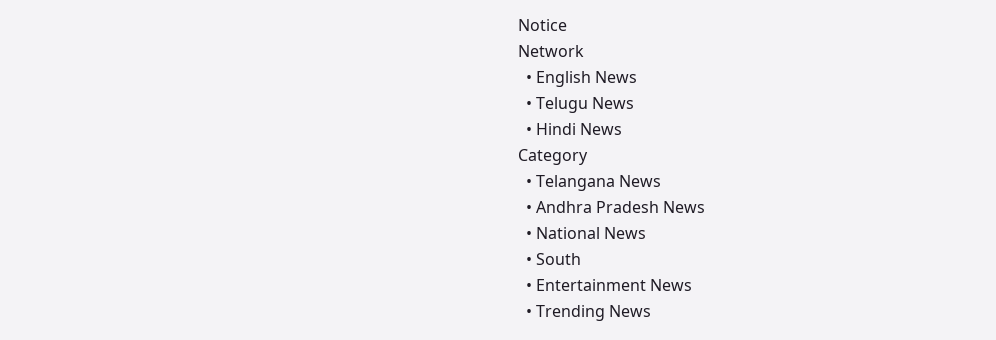Notice
Network
  • English News
  • Telugu News
  • Hindi News
Category
  • Telangana News
  • Andhra Pradesh News
  • National News
  • South
  • Entertainment News
  • Trending News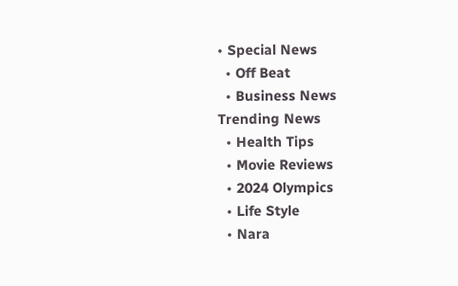• Special News
  • Off Beat
  • Business News
Trending News
  • Health Tips
  • Movie Reviews
  • 2024 Olympics
  • Life Style
  • Nara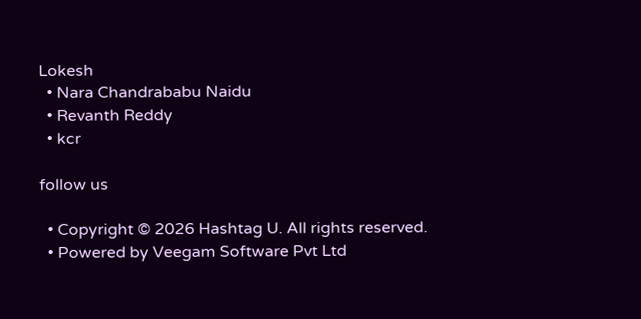Lokesh
  • Nara Chandrababu Naidu
  • Revanth Reddy
  • kcr

follow us

  • Copyright © 2026 Hashtag U. All rights reserved.
  • Powered by Veegam Software Pvt Ltd